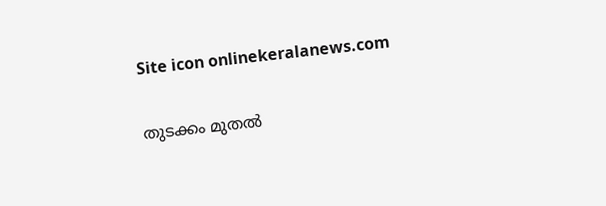Site icon onlinekeralanews.com

തുടക്കം മുതൽ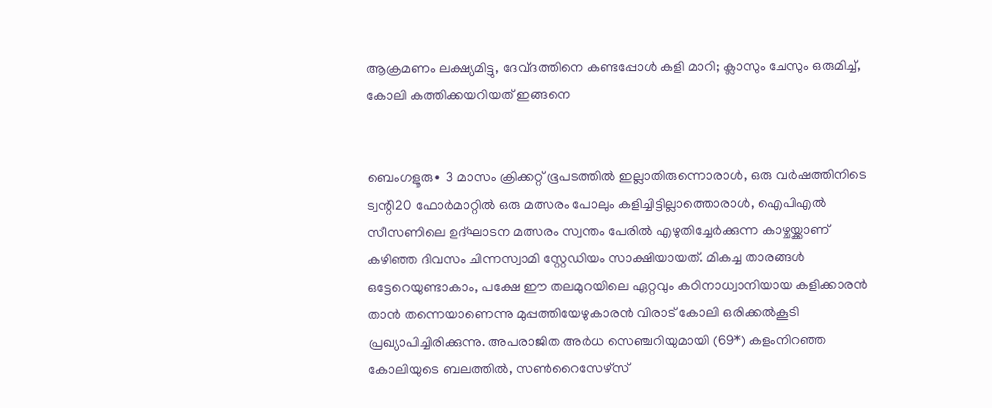ആക്രമണം ലക്ഷ്യമിട്ടു, ദേവ്ദത്തിനെ കണ്ടപ്പോൾ കളി മാറി; ക്ലാസും ചേസും ഒരുമിച്ച്, കോലി കത്തിക്കയറിയത് ഇങ്ങനെ


ബെംഗളൂരു∙ 3 മാസം ക്രിക്കറ്റ് ഭൂപടത്തിൽ ഇല്ലാതിരുന്നൊരാൾ, ഒരു വർഷത്തിനിടെ ട്വന്റി20 ഫോർമാറ്റിൽ ഒരു മത്സരം പോലും കളിച്ചിട്ടില്ലാത്തൊരാൾ, ഐപിഎൽ സീസണിലെ ഉദ്ഘാടന മത്സരം സ്വന്തം പേരിൽ എഴുതിച്ചേർക്കുന്ന കാഴ്ചയ്ക്കാണ് കഴിഞ്ഞ ദിവസം ചിന്നസ്വാമി സ്റ്റേഡിയം സാക്ഷിയായത്. മികച്ച താരങ്ങൾ ഒട്ടേറെയുണ്ടാകാം, പക്ഷേ ഈ തലമുറയിലെ ഏറ്റവും കഠിനാധ്വാനിയായ കളിക്കാരൻ താൻ തന്നെയാണെന്നു മുപ്പത്തിയേഴുകാരൻ വിരാട് കോലി ഒരിക്കൽകൂടി പ്രഖ്യാപിച്ചിരിക്കുന്നു. അപരാജിത അർധ സെ‍ഞ്ചറിയുമായി (69*) കളംനിറഞ്ഞ കോലിയുടെ ബലത്തിൽ, സൺറൈസേഴ്സ്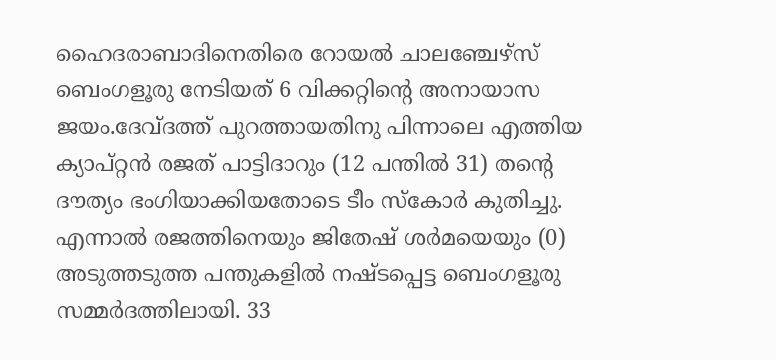ഹൈദരാബാദിനെതിരെ റോയൽ ചാലഞ്ചേഴ്സ് ബെംഗളൂരു നേടിയത് 6 വിക്കറ്റിന്റെ അനായാസ ജയം.ദേവ്ദത്ത് പുറത്തായതിനു പിന്നാലെ എത്തിയ ക്യാപ്റ്റൻ രജത് പാട്ടിദാറും (12 പന്തിൽ 31) തന്റെ ദൗത്യം ഭംഗിയാക്കിയതോടെ ടീം സ്കോർ കുതിച്ചു. എന്നാൽ രജത്തിനെയും ജിതേഷ് ശർമയെയും (0) അടുത്തടുത്ത പന്തുകളിൽ നഷ്ടപ്പെട്ട ബെംഗളൂരു സമ്മർദത്തിലായി. 33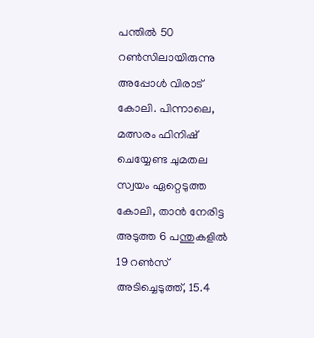പന്തിൽ 50 റൺസിലായിരുന്നു അപ്പോൾ വിരാട് കോലി. പിന്നാലെ, മത്സരം ഫിനിഷ് ചെയ്യേണ്ട ചുമതല സ്വയം ഏറ്റെടുത്ത കോലി, താൻ നേരിട്ട അടുത്ത 6 പന്തുകളിൽ 19 റൺസ് അടിച്ചെടുത്ത്, 15.4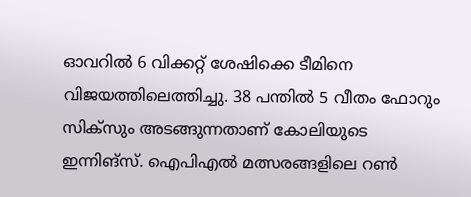ഓവറിൽ 6 വിക്കറ്റ് ശേഷിക്കെ ടീമിനെ വിജയത്തിലെത്തിച്ചു. 38 പന്തിൽ 5 വീതം ഫോറും സിക്സും അടങ്ങുന്നതാണ് കോലിയുടെ ഇന്നിങ്സ്. ഐപിഎൽ മത്സരങ്ങളിലെ റൺ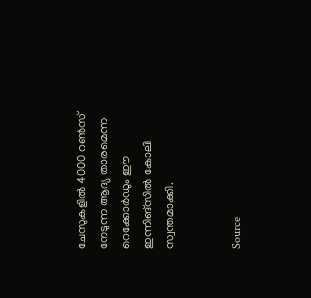ചേസുകളിൽ 4000 റൺസ് നേടുന്ന ആദ്യ താരമെന്ന റെക്കോർഡും ഈ ഇന്നിങ്സിൽ കോലി സ്വന്തമാക്കി.


Source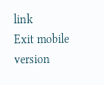link
Exit mobile version